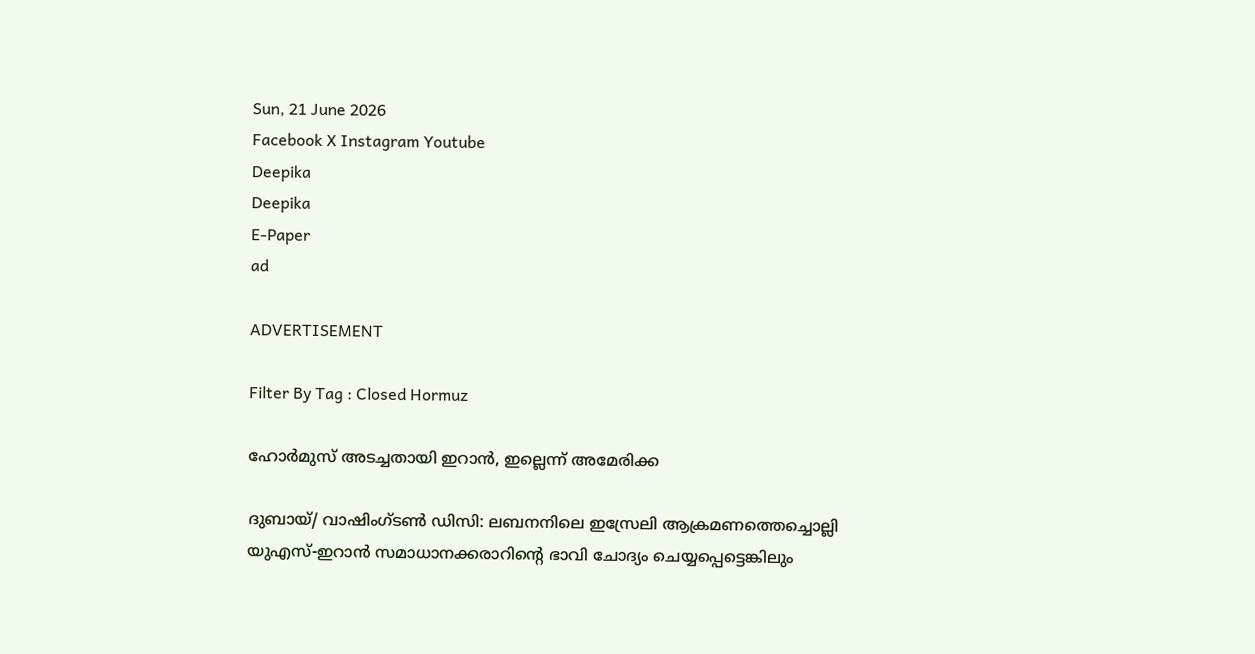Sun, 21 June 2026
Facebook X Instagram Youtube
Deepika
Deepika
E-Paper
ad

ADVERTISEMENT

Filter By Tag : Closed Hormuz

ഹോർമുസ് അടച്ചതായി ഇറാൻ, ഇല്ലെന്ന് അമേരിക്ക

ദുബായ്/ വാഷിംഗ്‌ടൺ ഡിസി: ലബനനിലെ ഇസ്രേലി ആക്രമണത്തെച്ചൊല്ലി യുഎസ്-ഇറാൻ സമാധാനക്കരാറിന്‍റെ ഭാവി ചോദ്യം ചെയ്യപ്പെട്ടെങ്കിലും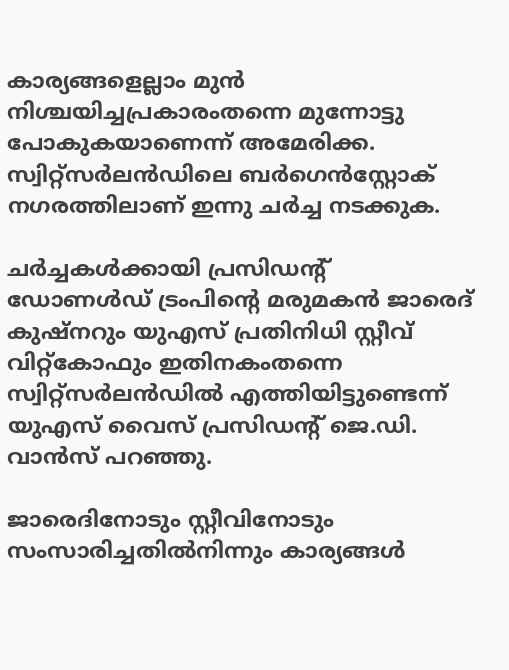കാര്യങ്ങളെല്ലാം മുൻ നിശ്ചയിച്ചപ്രകാരംതന്നെ മുന്നോട്ടു പോകുകയാണെന്ന് അമേരിക്ക. സ്വിറ്റ്സർലൻഡിലെ ബർഗെൻസ്റ്റോക് നഗരത്തിലാണ് ഇന്നു ചർച്ച നടക്കുക.

ചർച്ചകൾക്കായി പ്രസിഡന്‍റ് ഡോണൾഡ് ട്രംപിന്‍റെ മരുമകൻ ജാരെദ് കുഷ്നറും യുഎസ് പ്രതിനിധി സ്റ്റീവ് വിറ്റ്കോഫും ഇതിനകംതന്നെ സ്വിറ്റ്സർലൻഡിൽ എത്തിയിട്ടുണ്ടെന്ന് യുഎസ് വൈസ് പ്രസിഡന്‍റ് ജെ.ഡി. വാൻസ് പറഞ്ഞു.

ജാരെദിനോടും സ്റ്റീവിനോടും സംസാരിച്ചതിൽനിന്നും കാര്യങ്ങൾ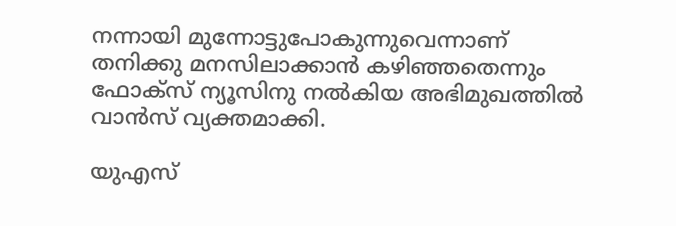നന്നായി മുന്നോട്ടുപോകുന്നുവെന്നാണ് തനിക്കു മനസിലാക്കാൻ കഴിഞ്ഞതെന്നും ഫോക്‌സ് ന്യൂസിനു നൽകിയ അഭിമുഖത്തിൽ വാൻസ് വ്യക്തമാക്കി.

യുഎസ്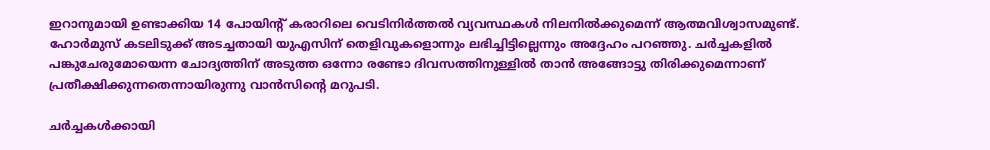ഇറാനുമായി ഉണ്ടാക്കിയ 14 പോയിന്‍റ് കരാറിലെ വെടിനിർത്തൽ വ്യവസ്ഥകൾ നിലനിൽക്കുമെന്ന് ആത്മവിശ്വാസമുണ്ട്. ഹോർമുസ് കടലിടുക്ക് അടച്ചതായി യുഎസിന് തെളിവുകളൊന്നും ലഭിച്ചിട്ടില്ലെന്നും അദ്ദേഹം പറഞ്ഞു. ചർച്ചകളിൽ പങ്കുചേരുമോയെന്ന ചോദ്യത്തിന് അടുത്ത ഒന്നോ രണ്ടോ ദിവസത്തിനുള്ളിൽ താൻ അങ്ങോട്ടു തിരിക്കുമെന്നാണ് പ്രതീക്ഷിക്കുന്നതെന്നായിരുന്നു വാൻസിന്‍റെ മറുപടി.

ചർച്ചകൾക്കായി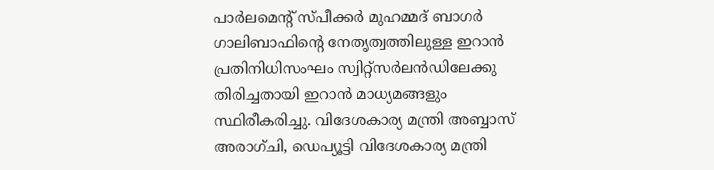പാർലമെന്‍റ് സ്പീക്കർ മുഹമ്മദ് ബാഗർ ഗാലിബാഫിന്‍റെ നേതൃത്വത്തിലുള്ള ഇറാൻ പ്രതിനിധിസംഘം സ്വിറ്റ്സർലൻഡിലേക്കു തിരിച്ചതായി ഇറാൻ മാധ്യമങ്ങളും സ്ഥിരീകരിച്ചു. വിദേശകാര്യ മന്ത്രി അബ്ബാസ് അരാഗ്ചി, ഡെപ്യൂട്ടി വിദേശകാര്യ മന്ത്രി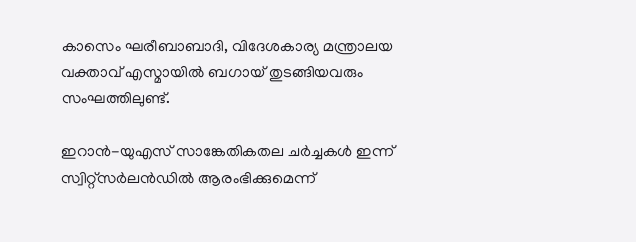കാസെം ഘരീബാബാദി, വിദേശകാര്യ മന്ത്രാലയ വക്താവ് എസ്മായിൽ ബഗായ് തുടങ്ങിയവരും സംഘത്തിലുണ്ട്.

ഇറാൻ-യുഎസ് സാങ്കേതികതല ചർച്ചകൾ ഇന്ന് സ്വിറ്റ്സർലൻഡിൽ ആരംഭിക്കുമെന്ന്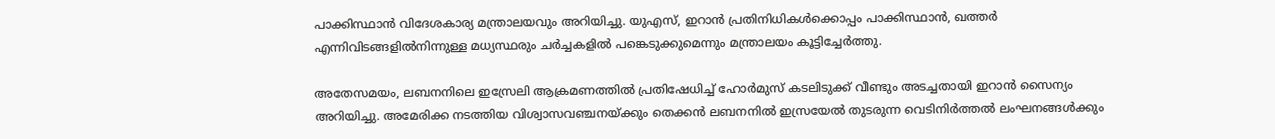പാക്കിസ്ഥാൻ വിദേശകാര്യ മന്ത്രാലയവും അറിയിച്ചു. യുഎസ്, ഇറാൻ പ്രതിനിധികൾക്കൊപ്പം പാക്കിസ്ഥാൻ, ഖത്തർ എന്നിവിടങ്ങളിൽനിന്നുള്ള മധ്യസ്ഥരും ചർച്ചകളിൽ പങ്കെടുക്കുമെന്നും മന്ത്രാലയം കൂട്ടിച്ചേർത്തു.

അതേസമയം, ലബനനിലെ ഇസ്രേലി ആക്രമണത്തിൽ പ്രതിഷേധിച്ച് ഹോർമുസ് കടലിടുക്ക് വീണ്ടും അടച്ചതായി ഇറാൻ സൈന്യം അറിയിച്ചു. അമേരിക്ക നടത്തിയ വിശ്വാസവഞ്ചനയ്ക്കും തെക്കൻ ലബനനിൽ ഇസ്രയേൽ തുടരുന്ന വെടിനിർത്തൽ ലംഘനങ്ങൾക്കും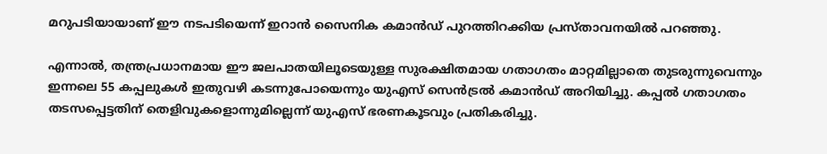മറുപടിയായാണ് ഈ നടപടിയെന്ന് ഇറാൻ സൈനിക കമാൻഡ് പുറത്തിറക്കിയ പ്രസ്താവനയിൽ പറഞ്ഞു.

എന്നാൽ, തന്ത്രപ്രധാനമായ ഈ ജലപാതയിലൂടെയുള്ള സുരക്ഷിതമായ ഗതാഗതം മാറ്റമില്ലാതെ തുടരുന്നുവെന്നും ഇന്നലെ 55 കപ്പലുകൾ ഇതുവഴി കടന്നുപോയെന്നും യുഎസ് സെൻട്രൽ കമാൻഡ് അറിയിച്ചു. കപ്പൽ ഗതാഗതം തടസപ്പെട്ടതിന് തെളിവുകളൊന്നുമില്ലെന്ന് യുഎസ് ഭരണകൂടവും പ്രതികരിച്ചു.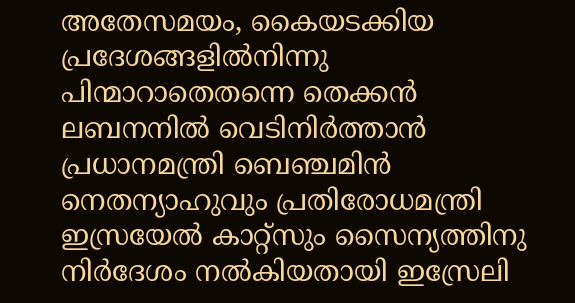അതേസമയം, കൈയടക്കിയ പ്രദേശങ്ങളിൽനിന്നു പിന്മാറാതെതന്നെ തെക്കൻ ലബനനിൽ വെടിനിർത്താൻ പ്രധാനമന്ത്രി ബെഞ്ചമിൻ നെതന്യാഹുവും പ്രതിരോധമന്ത്രി ഇസ്രയേൽ കാറ്റ്സും സൈന്യത്തിനു നിർദേശം നൽകിയതായി ഇസ്രേലി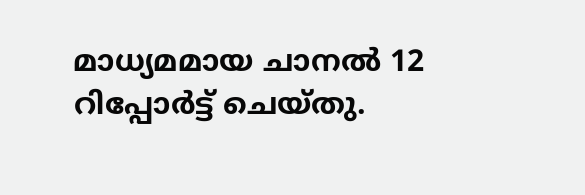മാധ്യമമായ ചാനൽ 12 റിപ്പോർട്ട് ചെയ്തു.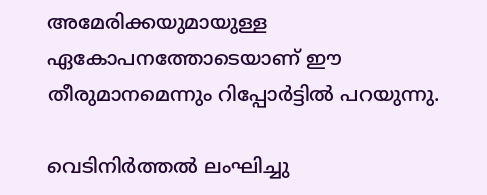അമേരിക്കയുമായുള്ള ഏകോപനത്തോടെയാണ് ഈ തീരുമാനമെന്നും റിപ്പോർട്ടിൽ പറയുന്നു.

വെടിനിർത്തൽ ലംഘിച്ചു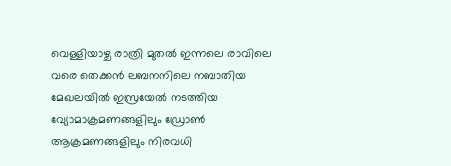വെള്ളിയാഴ്ച രാത്രി മുതൽ ഇന്നലെ രാവിലെ വരെ തെക്കൻ ലബനനിലെ നബാതിയ മേഖലയിൽ ഇസ്രയേൽ നടത്തിയ വ്യോമാക്രമണങ്ങളിലും ഡ്രോൺ ആക്രമണങ്ങളിലും നിരവധി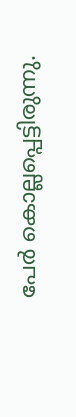പേർ കൊല്ലപ്പെട്ടിരുന്നു.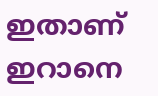ഇതാണ് ഇറാനെ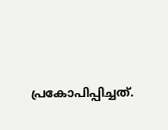പ്രകോപിപ്പിച്ചത്.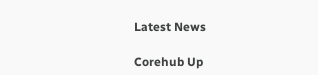Latest News

Corehub Up